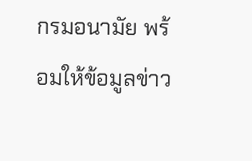กรมอนามัย พร้อมให้ข้อมูลข่าว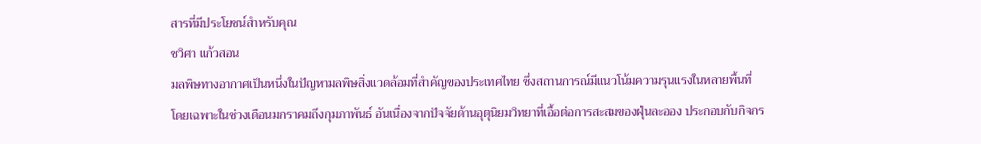สารที่มีประโยชน์สำหรับคุณ
ชวิศา แก้วสอน
มลพิษทางอากาศเป็นหนึ่งในปัญหามลพิษสิ่งแวดล้อมที่สำคัญของประเทศไทย ซึ่งสถานการณ์มีแนวโน้มความรุนแรงในหลายพื้นที่ โดยเฉพาะในช่วงเดือนมกราคมถึงกุมภาพันธ์ อันเนื่องจากปัจจัยด้านอุตุนิยมวิทยาที่เอื้อต่อการสะสมของฝุ่นละออง ประกอบกับกิจกร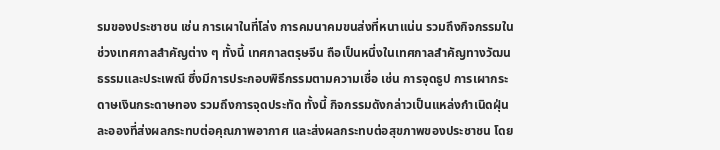รมของประชาชน เช่น การเผาในที่โล่ง การคมนาคมขนส่งที่หนาแน่น รวมถึงกิจกรรมในช่วงเทศกาลสำคัญต่าง ๆ ทั้งนี้ เทศกาลตรุษจีน ถือเป็นหนึ่งในเทศกาลสำคัญทางวัฒนธรรมและประเพณี ซึ่งมีการประกอบพิธีกรรมตามความเชื่อ เช่น การจุดธูป การเผากระดาษเงินกระดาษทอง รวมถึงการจุดประทัด ทั้งนี้ กิจกรรมดังกล่าวเป็นแหล่งกำเนิดฝุ่นละอองที่ส่งผลกระทบต่อคุณภาพอากาศ และส่งผลกระทบต่อสุขภาพของประชาชน โดย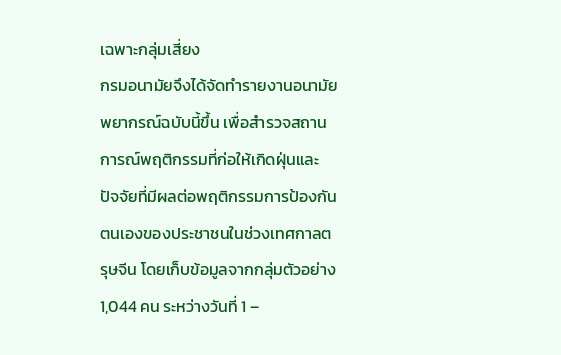เฉพาะกลุ่มเสี่ยง
กรมอนามัยจึงได้จัดทำรายงานอนามัยพยากรณ์ฉบับนี้ขึ้น เพื่อสำรวจสถานการณ์พฤติกรรมที่ก่อให้เกิดฝุ่นและปัจจัยที่มีผลต่อพฤติกรรมการป้องกันตนเองของประชาชนในช่วงเทศกาลตรุษจีน โดยเก็บข้อมูลจากกลุ่มตัวอย่าง 1,044 คน ระหว่างวันที่ 1 –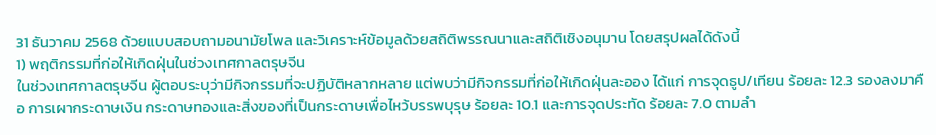31 ธันวาคม 2568 ด้วยแบบสอบถามอนามัยโพล และวิเคราะห์ข้อมูลด้วยสถิติพรรณนาและสถิติเชิงอนุมาน โดยสรุปผลได้ดังนี้
1) พฤติกรรมที่ก่อให้เกิดฝุ่นในช่วงเทศกาลตรุษจีน
ในช่วงเทศกาลตรุษจีน ผู้ตอบระบุว่ามีกิจกรรมที่จะปฏิบัติหลากหลาย แต่พบว่ามีกิจกรรมที่ก่อให้เกิดฝุ่นละออง ได้แก่ การจุดธูป/เทียน ร้อยละ 12.3 รองลงมาคือ การเผากระดาษเงิน กระดาษทองและสิ่งของที่เป็นกระดาษเพื่อไหว้บรรพบุรุษ ร้อยละ 10.1 และการจุดประทัด ร้อยละ 7.0 ตามลำ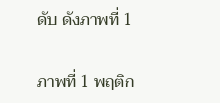ดับ ดังภาพที่ 1

ภาพที่ 1 พฤติก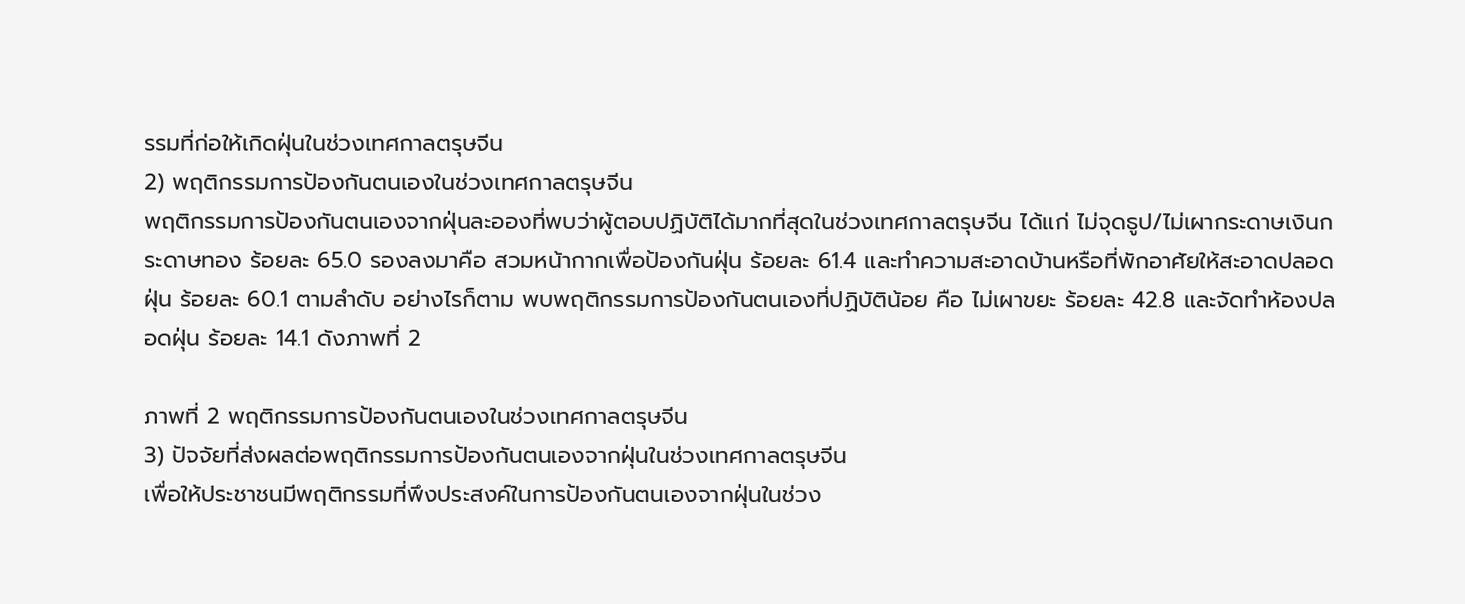รรมที่ก่อให้เกิดฝุ่นในช่วงเทศกาลตรุษจีน
2) พฤติกรรมการป้องกันตนเองในช่วงเทศกาลตรุษจีน
พฤติกรรมการป้องกันตนเองจากฝุ่นละอองที่พบว่าผู้ตอบปฏิบัติได้มากที่สุดในช่วงเทศกาลตรุษจีน ได้แก่ ไม่จุดธูป/ไม่เผากระดาษเงินกระดาษทอง ร้อยละ 65.0 รองลงมาคือ สวมหน้ากากเพื่อป้องกันฝุ่น ร้อยละ 61.4 และทำความสะอาดบ้านหรือที่พักอาศัยให้สะอาดปลอดฝุ่น ร้อยละ 60.1 ตามลำดับ อย่างไรก็ตาม พบพฤติกรรมการป้องกันตนเองที่ปฏิบัติน้อย คือ ไม่เผาขยะ ร้อยละ 42.8 และจัดทำห้องปลอดฝุ่น ร้อยละ 14.1 ดังภาพที่ 2

ภาพที่ 2 พฤติกรรมการป้องกันตนเองในช่วงเทศกาลตรุษจีน
3) ปัจจัยที่ส่งผลต่อพฤติกรรมการป้องกันตนเองจากฝุ่นในช่วงเทศกาลตรุษจีน
เพื่อให้ประชาชนมีพฤติกรรมที่พึงประสงค์ในการป้องกันตนเองจากฝุ่นในช่วง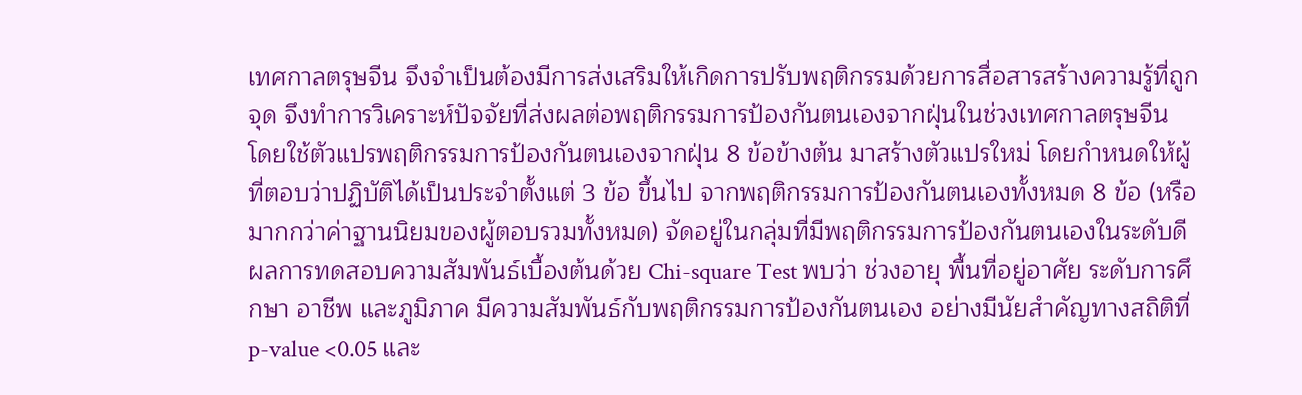เทศกาลตรุษจีน จึงจำเป็นต้องมีการส่งเสริมให้เกิดการปรับพฤติกรรมด้วยการสื่อสารสร้างความรู้ที่ถูกจุด จึงทำการวิเคราะห์ปัจจัยที่ส่งผลต่อพฤติกรรมการป้องกันตนเองจากฝุ่นในช่วงเทศกาลตรุษจีน โดยใช้ตัวแปรพฤติกรรมการป้องกันตนเองจากฝุ่น 8 ข้อข้างต้น มาสร้างตัวแปรใหม่ โดยกำหนดให้ผู้ที่ตอบว่าปฏิบัติได้เป็นประจำตั้งแต่ 3 ข้อ ขึ้นไป จากพฤติกรรมการป้องกันตนเองทั้งหมด 8 ข้อ (หรือมากกว่าค่าฐานนิยมของผู้ตอบรวมทั้งหมด) จัดอยู่ในกลุ่มที่มีพฤติกรรมการป้องกันตนเองในระดับดี
ผลการทดสอบความสัมพันธ์เบื้องต้นด้วย Chi-square Test พบว่า ช่วงอายุ พื้นที่อยู่อาศัย ระดับการศึกษา อาชีพ และภูมิภาค มีความสัมพันธ์กับพฤติกรรมการป้องกันตนเอง อย่างมีนัยสำคัญทางสถิติที่ p-value <0.05 และ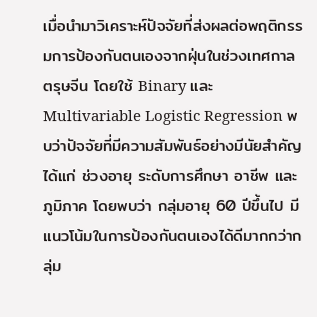เมื่อนำมาวิเคราะห์ปัจจัยที่ส่งผลต่อพฤติกรรมการป้องกันตนเองจากฝุ่นในช่วงเทศกาลตรุษจีน โดยใช้ Binary และ Multivariable Logistic Regression พบว่าปัจจัยที่มีความสัมพันธ์อย่างมีนัยสำคัญ ได้แก่ ช่วงอายุ ระดับการศึกษา อาชีพ และภูมิภาค โดยพบว่า กลุ่มอายุ 60 ปีขึ้นไป มีแนวโน้มในการป้องกันตนเองได้ดีมากกว่ากลุ่ม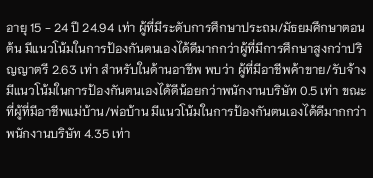อายุ 15 - 24 ปี 24.94 เท่า ผู้ที่มีระดับการศึกษาประถม/มัธยมศึกษาตอนต้น มีแนวโน้มในการป้องกันตนเองได้ดีมากกว่าผู้ที่มีการศึกษาสูงกว่าปริญญาตรี 2.63 เท่า สำหรับในด้านอาชีพ พบว่า ผู้ที่มีอาชีพค้าขาย/รับจ้าง มีแนวโน้มในการป้องกันตนเองได้ดีน้อยกว่าพนักงานบริษัท 0.5 เท่า ขณะที่ผู้ที่มีอาชีพแม่บ้าน/พ่อบ้าน มีแนวโน้มในการป้องกันตนเองได้ดีมากกว่าพนักงานบริษัท 4.35 เท่า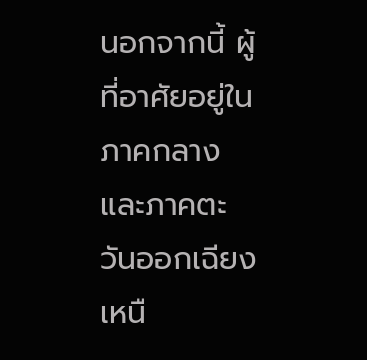นอกจากนี้ ผู้ที่อาศัยอยู่ในภาคกลางและภาคตะวันออกเฉียงเหนื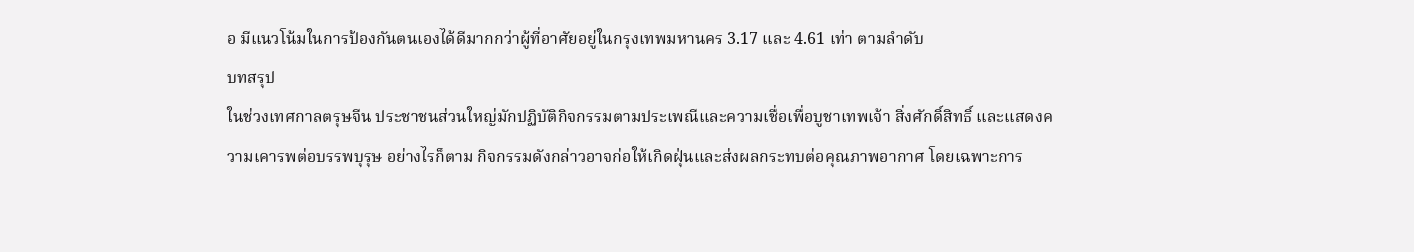อ มีแนวโน้มในการป้องกันตนเองได้ดีมากกว่าผู้ที่อาศัยอยู่ในกรุงเทพมหานคร 3.17 และ 4.61 เท่า ตามลำดับ
บทสรุป
ในช่วงเทศกาลตรุษจีน ประชาชนส่วนใหญ่มักปฏิบัติกิจกรรมตามประเพณีและความเชื่อเพื่อบูชาเทพเจ้า สิ่งศักดิ์สิทธิ์ และแสดงความเคารพต่อบรรพบุรุษ อย่างไรก็ตาม กิจกรรมดังกล่าวอาจก่อให้เกิดฝุ่นและส่งผลกระทบต่อคุณภาพอากาศ โดยเฉพาะการ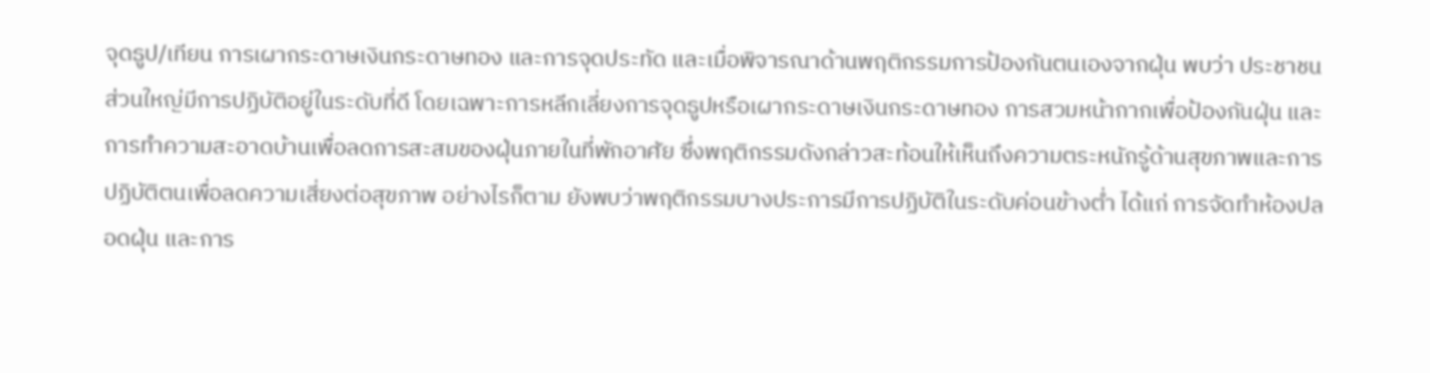จุดธูป/เทียน การเผากระดาษเงินกระดาษทอง และการจุดประทัด และเมื่อพิจารณาด้านพฤติกรรมการป้องกันตนเองจากฝุ่น พบว่า ประชาชนส่วนใหญ่มีการปฏิบัติอยู่ในระดับที่ดี โดยเฉพาะการหลีกเลี่ยงการจุดธูปหรือเผากระดาษเงินกระดาษทอง การสวมหน้ากากเพื่อป้องกันฝุ่น และการทำความสะอาดบ้านเพื่อลดการสะสมของฝุ่นภายในที่พักอาศัย ซึ่งพฤติกรรมดังกล่าวสะท้อนให้เห็นถึงความตระหนักรู้ด้านสุขภาพและการปฏิบัติตนเพื่อลดความเสี่ยงต่อสุขภาพ อย่างไรก็ตาม ยังพบว่าพฤติกรรมบางประการมีการปฏิบัติในระดับค่อนข้างต่ำ ได้แก่ การจัดทำห้องปลอดฝุ่น และการ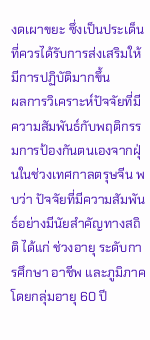งดเผาขยะ ซึ่งเป็นประเด็นที่ควรได้รับการส่งเสริมให้มีการปฏิบัติมากขึ้น
ผลการวิเคราะห์ปัจจัยที่มีความสัมพันธ์กับพฤติกรรมการป้องกันตนเองจากฝุ่นในช่วงเทศกาลตรุษจีน พบว่า ปัจจัยที่มีความสัมพันธ์อย่างมีนัยสำคัญทางสถิติ ได้แก่ ช่วงอายุ ระดับการศึกษา อาชีพ และภูมิภาค โดยกลุ่มอายุ 60 ปี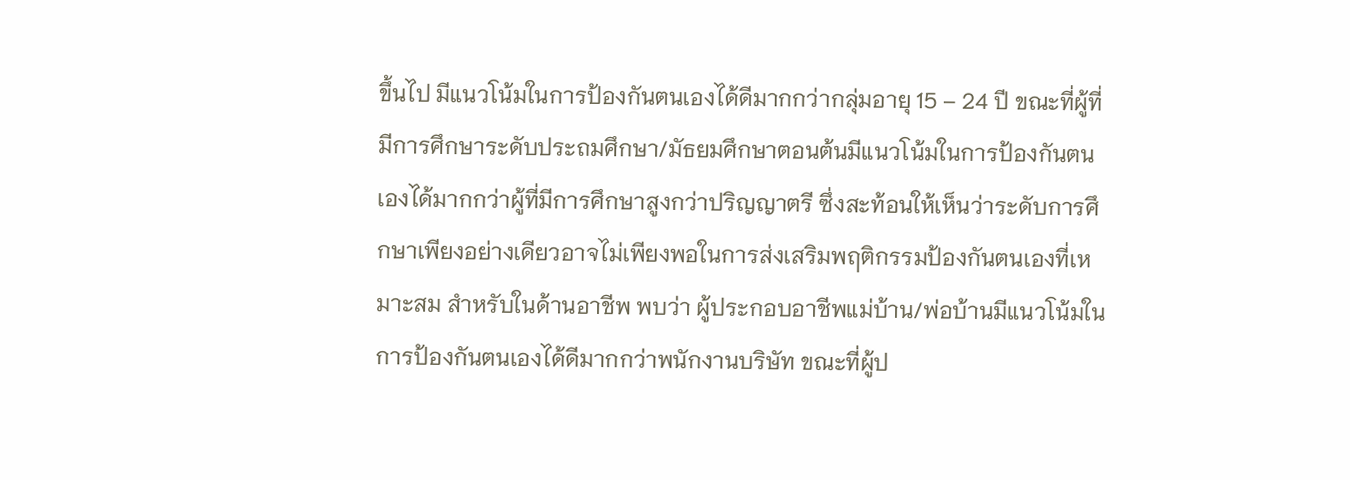ขึ้นไป มีแนวโน้มในการป้องกันตนเองได้ดีมากกว่ากลุ่มอายุ 15 – 24 ปี ขณะที่ผู้ที่มีการศึกษาระดับประถมศึกษา/มัธยมศึกษาตอนต้นมีแนวโน้มในการป้องกันตนเองได้มากกว่าผู้ที่มีการศึกษาสูงกว่าปริญญาตรี ซึ่งสะท้อนให้เห็นว่าระดับการศึกษาเพียงอย่างเดียวอาจไม่เพียงพอในการส่งเสริมพฤติกรรมป้องกันตนเองที่เหมาะสม สำหรับในด้านอาชีพ พบว่า ผู้ประกอบอาชีพแม่บ้าน/พ่อบ้านมีแนวโน้มในการป้องกันตนเองได้ดีมากกว่าพนักงานบริษัท ขณะที่ผู้ป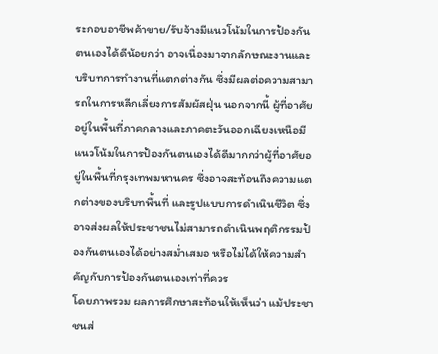ระกอบอาชีพค้าขาย/รับจ้างมีแนวโน้มในการป้องกันตนเองได้ดีน้อยกว่า อาจเนื่องมาจากลักษณะงานและบริบทการทำงานที่แตกต่างกัน ซึ่งมีผลต่อความสามารถในการหลีกเลี่ยงการสัมผัสฝุ่น นอกจากนี้ ผู้ที่อาศัยอยู่ในพื้นที่ภาคกลางและภาคตะวันออกเฉียงเหนือมีแนวโน้มในการป้องกันตนเองได้ดีมากกว่าผู้ที่อาศัยอยู่ในพื้นที่กรุงเทพมหานคร ซึ่งอาจสะท้อนถึงความแตกต่างของบริบทพื้นที่ และรูปแบบการดำเนินชีวิต ซึ่งอาจส่งผลให้ประชาชนไม่สามารถดำเนินพฤติกรรมป้องกันตนเองได้อย่างสม่ำเสมอ หรือไม่ได้ให้ความสำคัญกับการป้องกันตนเองเท่าที่ควร
โดยภาพรวม ผลการศึกษาสะท้อนให้เห็นว่า แม้ประชาชนส่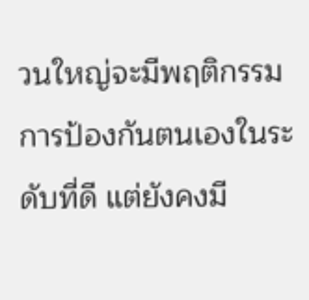วนใหญ่จะมีพฤติกรรมการป้องกันตนเองในระดับที่ดี แต่ยังคงมี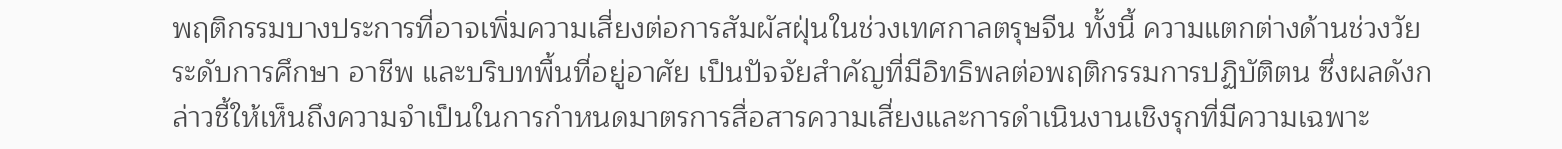พฤติกรรมบางประการที่อาจเพิ่มความเสี่ยงต่อการสัมผัสฝุ่นในช่วงเทศกาลตรุษจีน ทั้งนี้ ความแตกต่างด้านช่วงวัย ระดับการศึกษา อาชีพ และบริบทพื้นที่อยู่อาศัย เป็นปัจจัยสำคัญที่มีอิทธิพลต่อพฤติกรรมการปฏิบัติตน ซึ่งผลดังกล่าวชี้ให้เห็นถึงความจำเป็นในการกำหนดมาตรการสื่อสารความเสี่ยงและการดำเนินงานเชิงรุกที่มีความเฉพาะ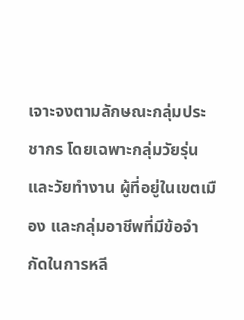เจาะจงตามลักษณะกลุ่มประชากร โดยเฉพาะกลุ่มวัยรุ่นและวัยทำงาน ผู้ที่อยู่ในเขตเมือง และกลุ่มอาชีพที่มีข้อจำกัดในการหลี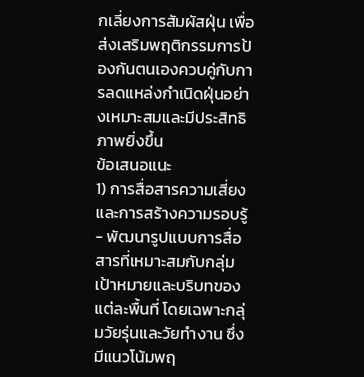กเลี่ยงการสัมผัสฝุ่น เพื่อส่งเสริมพฤติกรรมการป้องกันตนเองควบคู่กับการลดแหล่งกำเนิดฝุ่นอย่างเหมาะสมและมีประสิทธิภาพยิ่งขึ้น
ข้อเสนอแนะ
1) การสื่อสารความเสี่ยงและการสร้างความรอบรู้
- พัฒนารูปแบบการสื่อสารที่เหมาะสมกับกลุ่มเป้าหมายและบริบทของแต่ละพื้นที่ โดยเฉพาะกลุ่มวัยรุ่นและวัยทำงาน ซึ่งมีแนวโน้มพฤ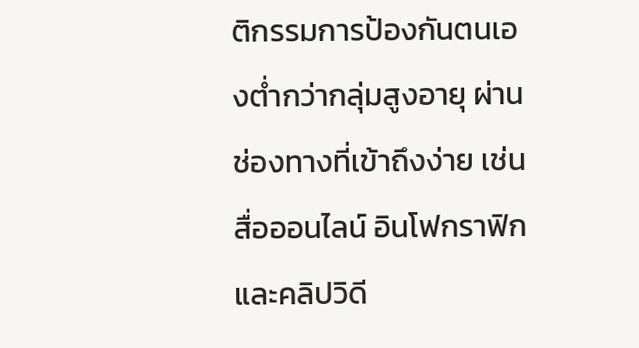ติกรรมการป้องกันตนเองต่ำกว่ากลุ่มสูงอายุ ผ่านช่องทางที่เข้าถึงง่าย เช่น สื่อออนไลน์ อินโฟกราฟิก และคลิปวิดี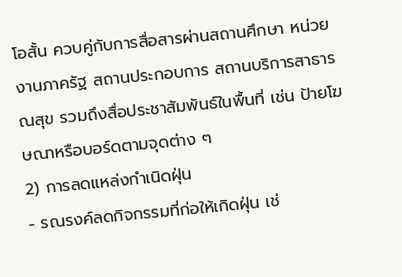โอสั้น ควบคู่กับการสื่อสารผ่านสถานศึกษา หน่วยงานภาครัฐ สถานประกอบการ สถานบริการสาธารณสุข รวมถึงสื่อประชาสัมพันธ์ในพื้นที่ เช่น ป้ายโฆษณาหรือบอร์ดตามจุดต่าง ๆ
2) การลดแหล่งกำเนิดฝุ่น
- รณรงค์ลดกิจกรรมที่ก่อให้เกิดฝุ่น เช่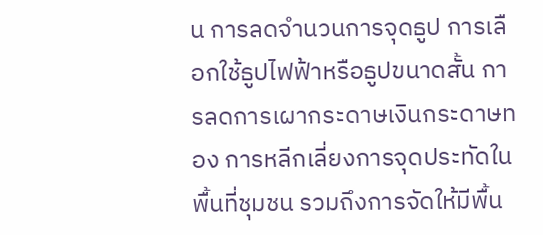น การลดจำนวนการจุดธูป การเลือกใช้ธูปไฟฟ้าหรือธูปขนาดสั้น การลดการเผากระดาษเงินกระดาษทอง การหลีกเลี่ยงการจุดประทัดในพื้นที่ชุมชน รวมถึงการจัดให้มีพื้น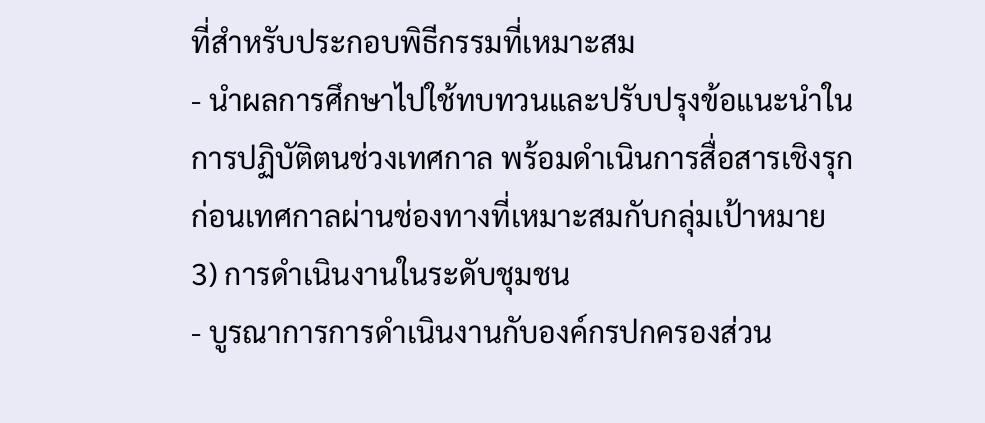ที่สำหรับประกอบพิธีกรรมที่เหมาะสม
- นำผลการศึกษาไปใช้ทบทวนและปรับปรุงข้อแนะนำในการปฏิบัติตนช่วงเทศกาล พร้อมดำเนินการสื่อสารเชิงรุกก่อนเทศกาลผ่านช่องทางที่เหมาะสมกับกลุ่มเป้าหมาย
3) การดำเนินงานในระดับชุมชน
- บูรณาการการดำเนินงานกับองค์กรปกครองส่วน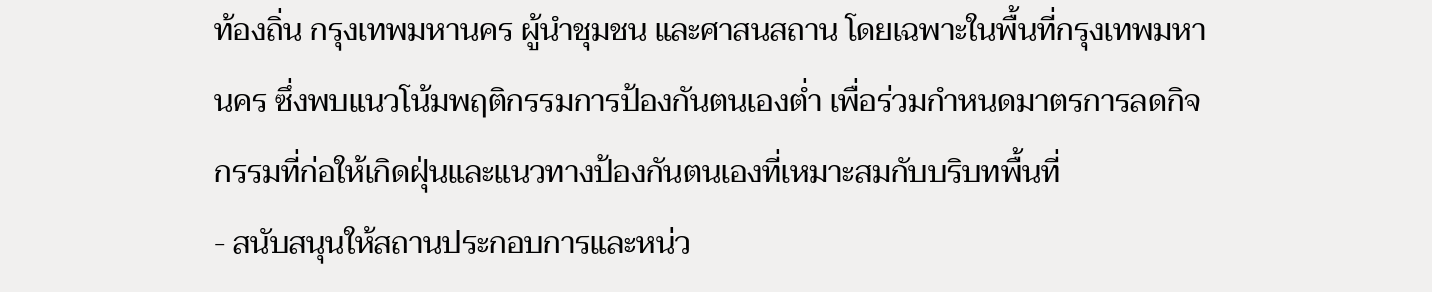ท้องถิ่น กรุงเทพมหานคร ผู้นำชุมชน และศาสนสถาน โดยเฉพาะในพื้นที่กรุงเทพมหานคร ซึ่งพบแนวโน้มพฤติกรรมการป้องกันตนเองต่ำ เพื่อร่วมกำหนดมาตรการลดกิจกรรมที่ก่อให้เกิดฝุ่นและแนวทางป้องกันตนเองที่เหมาะสมกับบริบทพื้นที่
- สนับสนุนให้สถานประกอบการและหน่ว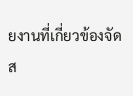ยงานที่เกี่ยวข้องจัดส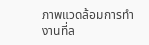ภาพแวดล้อมการทำงานที่ล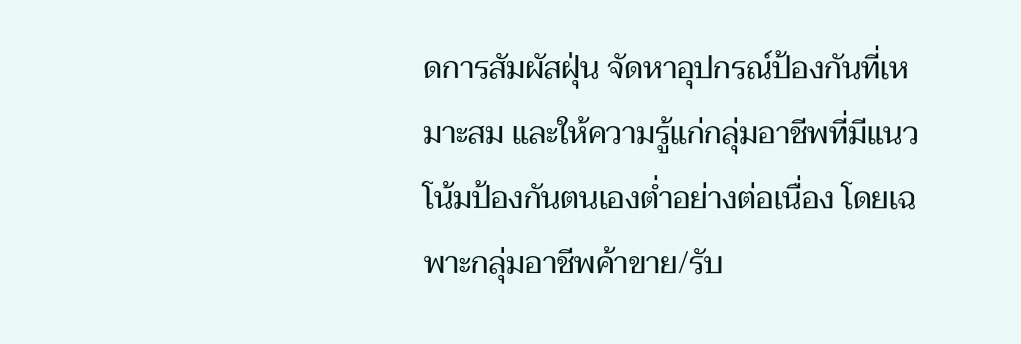ดการสัมผัสฝุ่น จัดหาอุปกรณ์ป้องกันที่เหมาะสม และให้ความรู้แก่กลุ่มอาชีพที่มีแนวโน้มป้องกันตนเองต่ำอย่างต่อเนื่อง โดยเฉพาะกลุ่มอาชีพค้าขาย/รับ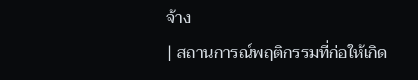จ้าง
| สถานการณ์พฤติกรรมที่ก่อให้เกิด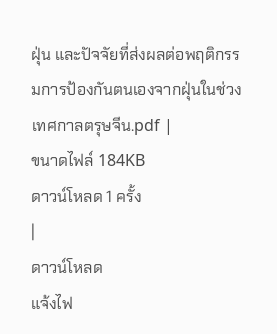ฝุ่น และปัจจัยที่ส่งผลต่อพฤติกรรมการป้องกันตนเองจากฝุ่นในช่วงเทศกาลตรุษจีน.pdf |
ขนาดไฟล์ 184KB
ดาวน์โหลด 1 ครั้ง
|
ดาวน์โหลด
แจ้งไฟ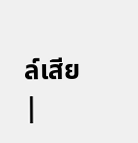ล์เสีย |